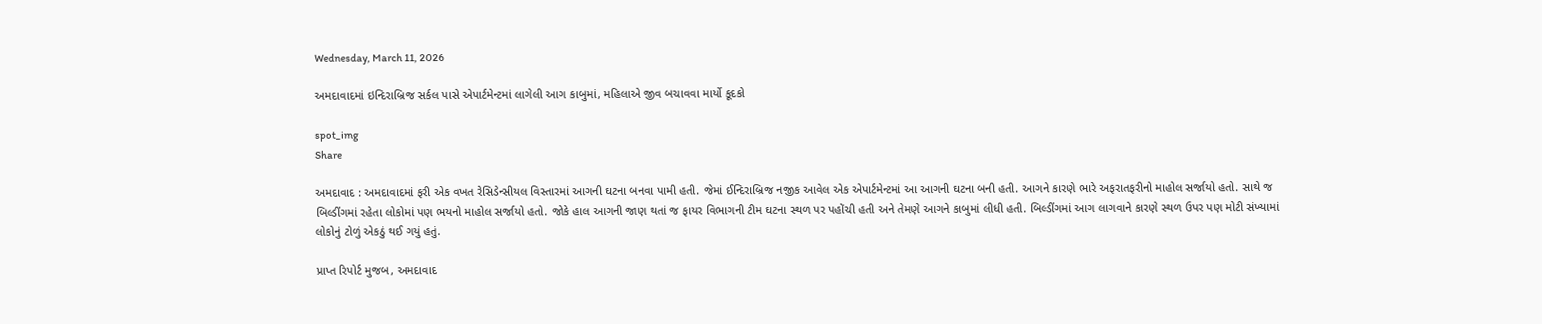Wednesday, March 11, 2026

અમદાવાદમાં ઇન્દિરાબ્રિજ સર્કલ પાસે એપાર્ટમેન્ટમાં લાગેલી આગ કાબુમાં, મહિલાએ જીવ બચાવવા માર્યો કૂદકો

spot_img
Share

અમદાવાદ : અમદાવાદમાં ફરી એક વખત રેસિડેન્સીયલ વિસ્તારમાં આગની ઘટના બનવા પામી હતી. જેમાં ઈન્દિરાબ્રિજ નજીક આવેલ એક એપાર્ટમેન્ટમાં આ આગની ઘટના બની હતી. આગને કારણે ભારે અફરાતફરીનો માહોલ સર્જાયો હતો. સાથે જ બિલ્ડીંગમાં રહેતા લોકોમાં પણ ભયનો માહોલ સર્જાયો હતો. જોકે હાલ આગની જાણ થતાં જ ફાયર વિભાગની ટીમ ઘટના સ્થળ પર પહોંચી હતી અને તેમણે આગને કાબુમાં લીધી હતી. બિલ્ડીંગમાં આગ લાગવાને કારણે સ્થળ ઉપર પણ મોટી સંખ્યામાં લોકોનું ટોળું એકઠું થઈ ગયું હતું.

પ્રાપ્ત રિપોર્ટ મુજબ, અમદાવાદ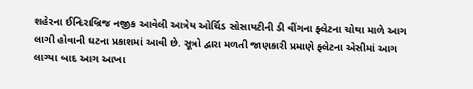શહેરના ઈન્દિરાબ્રિજ નજીક આવેલી આત્રેય ઓર્ચિડ સોસાયટીની ડી વીંગના ફ્લેટના ચોથા માળે આગ લાગી હોવાની ઘટના પ્રકાશમાં આવી છે. સૂત્રો દ્વારા મળતી જાણકારી પ્રમાણે ફ્લેટના એસીમાં આગ લાગ્યા બાદ આગ આખા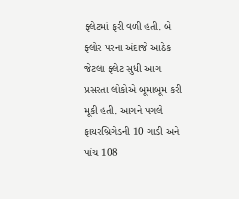ફ્લેટમાં ફરી વળી હતી. બે ફ્લોર પરના અંદાજે આઠેક જેટલા ફ્લેટ સુધી આગ પ્રસરતા લોકોએ બૂમાબૂમ કરી મૂકી હતી. આગને પગલે ફાયરબ્રિગેડની 10 ગાડી અને પાંચ 108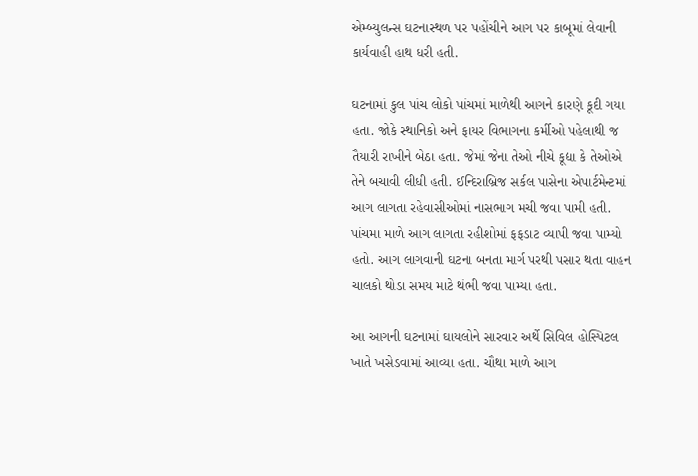એમ્બ્યુલન્સ ઘટનાસ્થળ પર પહોંચીને આગ પર કાબૂમાં લેવાની કાર્યવાહી હાથ ધરી હતી.

ઘટનામાં કુલ પાંચ લોકો પાંચમાં માળેથી આગને કારણે કૂદી ગયા હતા. જોકે સ્થાનિકો અને ફાયર વિભાગના કર્મીઓ પહેલાથી જ તૈયારી રાખીને બેઠા હતા. જેમાં જેના તેઓ નીચે કૂદ્યા કે તેઓએ તેને બચાવી લીધી હતી. ઈન્દિરાબ્રિજ સર્કલ પાસેના એપાર્ટમેન્ટમાં આગ લાગતા રહેવાસીઓમાં નાસભાગ મચી જવા પામી હતી. પાંચમા માળે આગ લાગતા રહીશોમાં ફફડાટ વ્યાપી જવા પામ્યો હતો. આગ લાગવાની ઘટના બનતા માર્ગ પરથી પસાર થતા વાહન ચાલકો થોડા સમય માટે થંભી જવા પામ્યા હતા.

આ આગની ઘટનામાં ઘાયલોને સારવાર અર્થે સિવિલ હોસ્પિટલ ખાતે ખસેડવામાં આવ્યા હતા. ચૌથા માળે આગ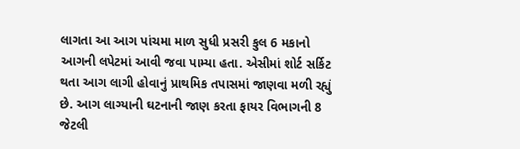લાગતા આ આગ પાંચમા માળ સુધી પ્રસરી કુલ 6 મકાનો આગની લપેટમાં આવી જવા પામ્યા હતા. એસીમાં શોર્ટ સર્કિટ થતા આગ લાગી હોવાનું પ્રાથમિક તપાસમાં જાણવા મળી રહ્યું છે. આગ લાગ્યાની ઘટનાની જાણ કરતા ફાયર વિભાગની 8 જેટલી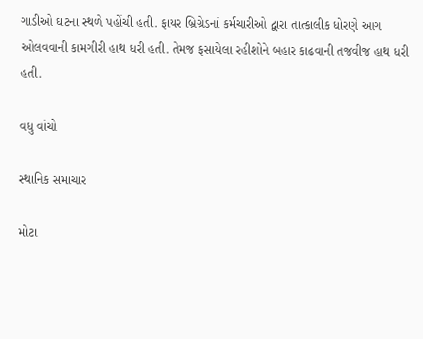ગાડીઓ ઘટના સ્થળે પહોંચી હતી. ફાયર બ્રિગ્રેડનાં કર્મચારીઓ દ્વારા તાત્કાલીક ધોરણે આગ ઓલવવાની કામગીરી હાથ ધરી હતી. તેમજ ફસાયેલા રહીશોને બહાર કાઢવાની તજવીજ હાથ ધરી હતી.

વધુ વાંચો

સ્થાનિક સમાચાર

મોટા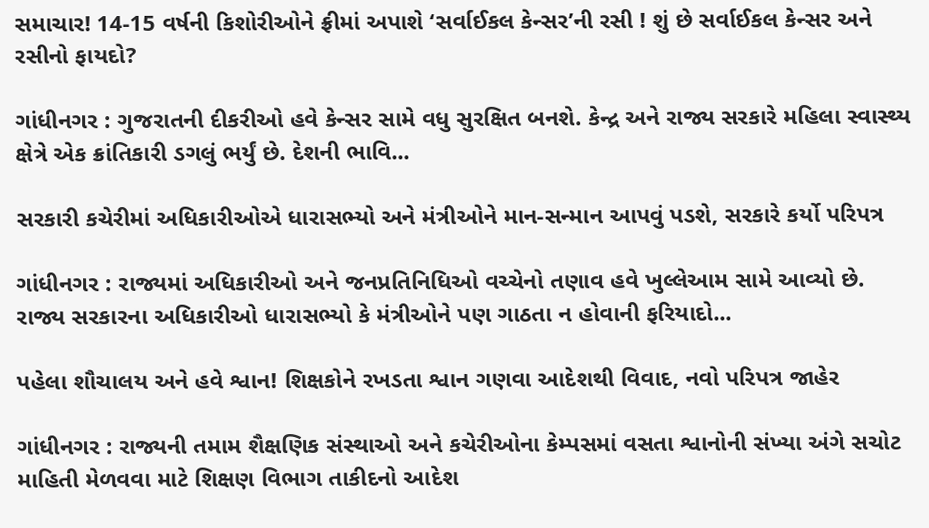સમાચાર! 14-15 વર્ષની કિશોરીઓને ફ્રીમાં અપાશે ‘સર્વાઈકલ કેન્સર’ની રસી ! શું છે સર્વાઈકલ કેન્સર અને રસીનો ફાયદો?

ગાંધીનગર : ગુજરાતની દીકરીઓ હવે કેન્સર સામે વધુ સુરક્ષિત બનશે. કેન્દ્ર અને રાજ્ય સરકારે મહિલા સ્વાસ્થ્ય ક્ષેત્રે એક ક્રાંતિકારી ડગલું ભર્યું છે. દેશની ભાવિ...

સરકારી કચેરીમાં અધિકારીઓએ ધારાસભ્યો અને મંત્રીઓને માન-સન્માન આપવું પડશે, સરકારે કર્યો પરિપત્ર

ગાંધીનગર : રાજ્યમાં અધિકારીઓ અને જનપ્રતિનિધિઓ વચ્ચેનો તણાવ હવે ખુલ્લેઆમ સામે આવ્યો છે. રાજ્ય સરકારના અધિકારીઓ ધારાસભ્યો કે મંત્રીઓને પણ ગાઠતા ન હોવાની ફરિયાદો...

પહેલા શૌચાલય અને હવે શ્વાન! શિક્ષકોને રખડતા શ્વાન ગણવા આદેશથી વિવાદ, નવો પરિપત્ર જાહેર

ગાંધીનગર : રાજ્યની તમામ શૈક્ષણિક સંસ્થાઓ અને કચેરીઓના કેમ્પસમાં વસતા શ્વાનોની સંખ્યા અંગે સચોટ માહિતી મેળવવા માટે શિક્ષણ વિભાગ તાકીદનો આદેશ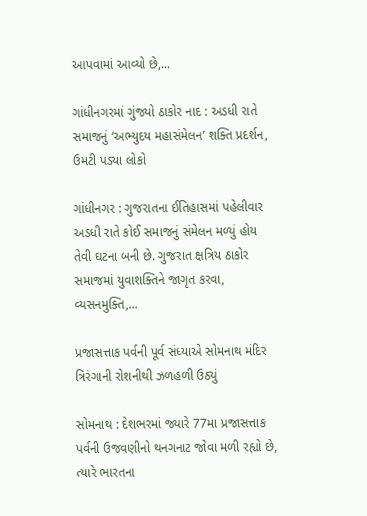આપવામાં આવ્યો છે,...

ગાંધીનગરમાં ગુંજ્યો ઠાકોર નાદ : અડધી રાતે સમાજનું ‘અભ્યુદય મહાસંમેલન’ શક્તિ પ્રદર્શન, ઉમટી પડ્યા લોકો

ગાંધીનગર : ગુજરાતના ઈતિહાસમાં પહેલીવાર અડધી રાતે કોઈ સમાજનું સંમેલન મળ્યું હોય તેવી ઘટના બની છે. ગુજરાત ક્ષત્રિય ઠાકોર સમાજમાં યુવાશક્તિને જાગૃત કરવા, વ્યસનમુક્તિ,...

પ્રજાસત્તાક પર્વની પૂર્વ સંધ્યાએ સોમનાથ મંદિર ત્રિરંગાની રોશનીથી ઝળહળી ઉઠ્યું

સોમનાથ : દેશભરમાં જ્યારે 77મા પ્રજાસત્તાક પર્વની ઉજવણીનો થનગનાટ જોવા મળી રહ્યો છે, ત્યારે ભારતના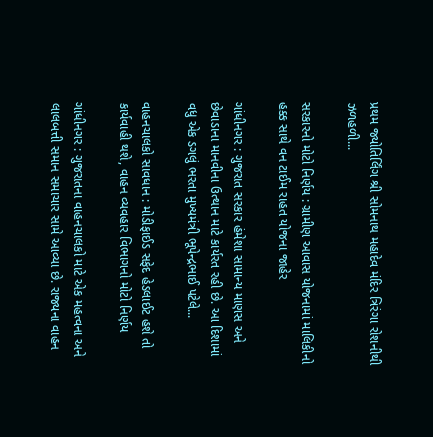પ્રથમ જ્યોતિર્લિંગ શ્રી સોમનાથ મહાદેવ મંદિર ત્રિરંગા રોશનીથી ઝળહળી...

સરકારનો મોટો નિર્ણય : ગ્રામીણ આવાસ યોજનામાં માલિકીનો હક્ક સાથે વન ટાઈમ રાહત યોજના જાહેર

ગાંધીનગર : ગુજરાત સરકાર હંમેશા સામાન્ય માણસ અને છેવાડાના માનવીના ઉત્થાન માટે કાર્યરત રહી છે. આ દિશામાં વધુ એક ડગલું ભરતા મુખ્યમંત્રી ભૂપેન્દ્રભાઈ પટેલે...

વાહનચાલકો સાવધાન : મોડીફાઈડ સફેદ હેડલાઈટ હશે તો કાર્યવાહી થશે, વાહન વ્યવહાર વિભાગનો મોટો નિર્ણય

ગાંધીનગર : ગુજરાતના વાહનચાલકો માટે એક મહત્વના અને લાલબત્તી સમાન સમાચાર સામે આવ્યા છે. રાજ્યના વાહન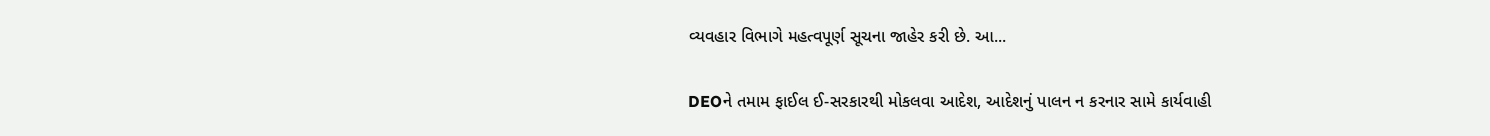વ્યવહાર વિભાગે મહત્વપૂર્ણ સૂચના જાહેર કરી છે. આ...

DEOને તમામ ફાઈલ ઈ-સરકારથી મોકલવા આદેશ, આદેશનું પાલન ન કરનાર સામે કાર્યવાહી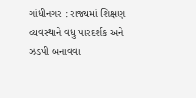ગાંધીનગર : રાજ્યમાં શિક્ષણ વ્યવસ્થાને વધુ પારદર્શક અને ઝડપી બનાવવા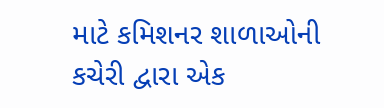માટે કમિશનર શાળાઓની કચેરી દ્વારા એક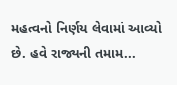મહત્વનો નિર્ણય લેવામાં આવ્યો છે. હવે રાજ્યની તમામ...